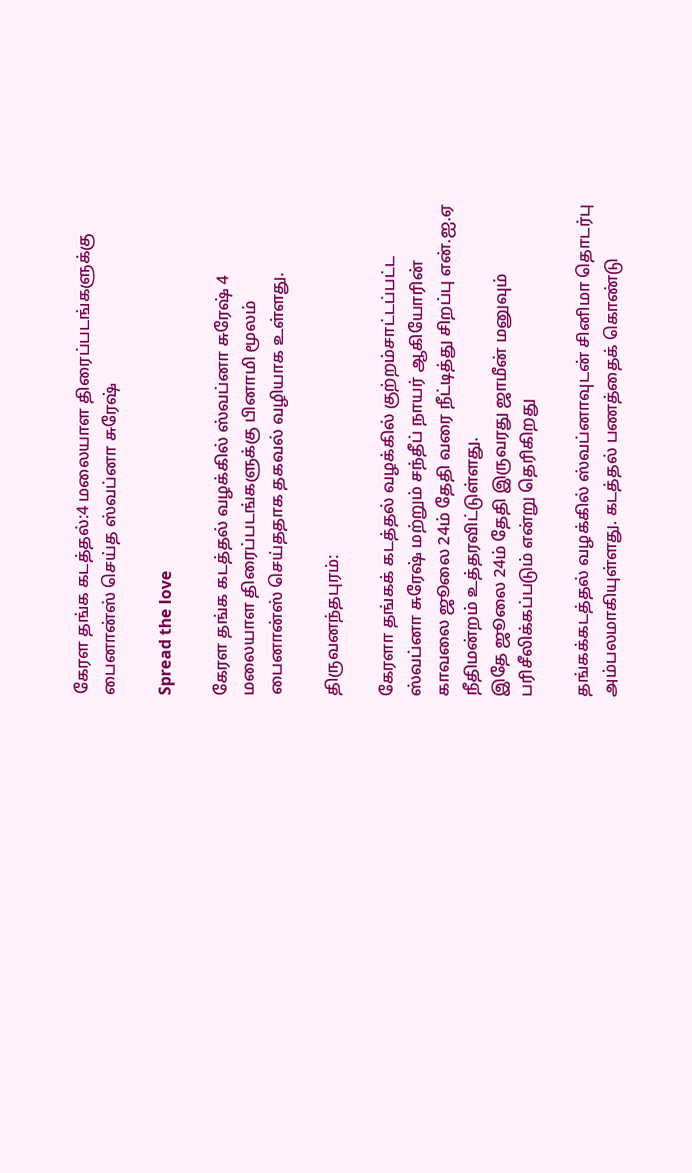கேரள தங்க கடத்தல்:4 மலையாள திரைப்படங்களுக்கு பைனான்ஸ் செய்த ஸ்வப்னா சுரேஷ்

Spread the love

கேரள தங்க கடத்தல் வழக்கில் ஸ்வப்னா சுரேஷ் 4 மலையாள திரைப்படங்களுக்கு பினாமி மூலம் பைனான்ஸ் செய்ததாக தகவல் வழியாக உள்ளது.

திருவனந்தபுரம்:

கேரளா தங்கக் கடத்தல் வழக்கில் குற்றம்சாட்டப்பட்ட ஸ்வப்னா சுரேஷ் மற்றும் சந்தீப் நாயர் ஆகியோரின் காவலை ஜூலை 24ம் தேதி வரை நீட்டித்து சிறப்பு என்.ஐ.ஏ நீதிமன்றம் உத்தரவிட்டுள்ளது.
இதே ஜூலை 24ம் தேதி இருவரது ஜாமீன் மனுவும் பரிசீலிக்கப்படும் என்று தெரிகிறது

தங்கக்கடத்தல் வழக்கில் ஸ்வப்னாவுடன் சினிமா தொடர்பு அம்பலமாகியுள்ளது. கடத்தல் பணத்தைக் கொண்டு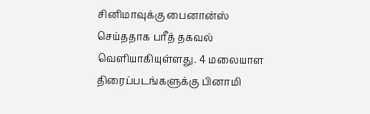சினிமாவுக்கு பைனான்ஸ் செய்ததாக பரீத் தகவல் வெளியாகியுள்ளது. 4 மலையாள திரைப்படங்களுக்கு பினாமி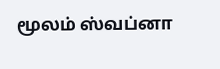மூலம் ஸ்வப்னா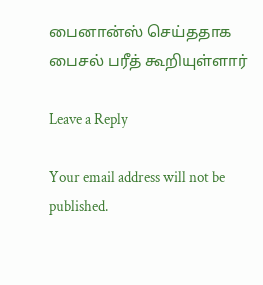பைனான்ஸ் செய்ததாக பைசல் பரீத் கூறியுள்ளார்

Leave a Reply

Your email address will not be published.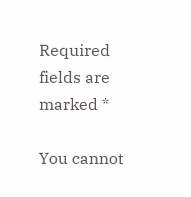Required fields are marked *

You cannot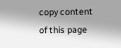copy content of this page